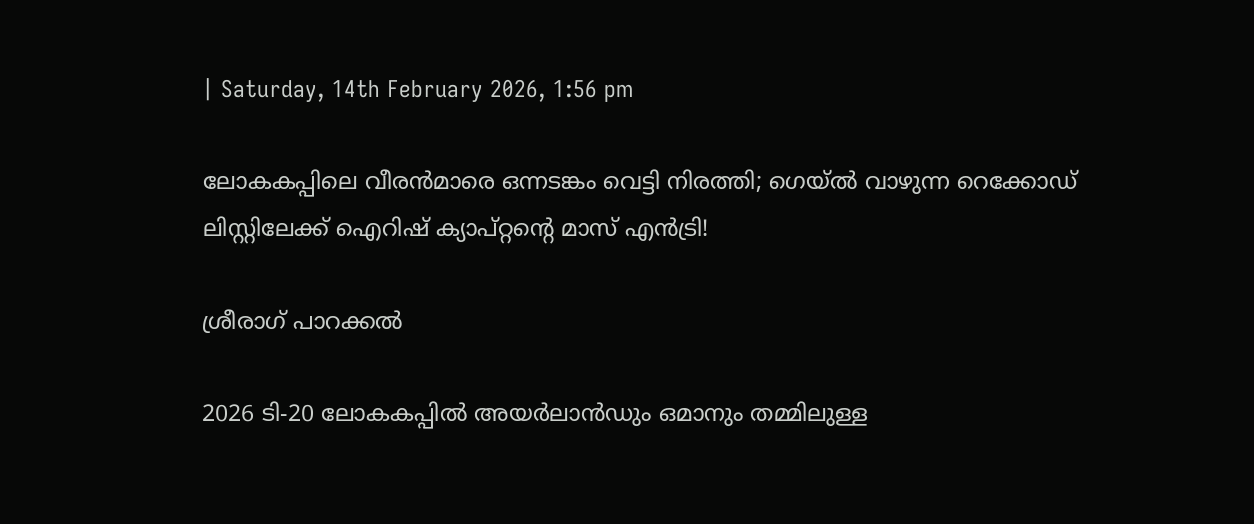| Saturday, 14th February 2026, 1:56 pm

ലോകകപ്പിലെ വീരന്‍മാരെ ഒന്നടങ്കം വെട്ടി നിരത്തി; ഗെയ്ല്‍ വാഴുന്ന റെക്കോഡ് ലിസ്റ്റിലേക്ക് ഐറിഷ് ക്യാപ്റ്റന്റെ മാസ് എന്‍ട്രി!

ശ്രീരാഗ് പാറക്കല്‍

2026 ടി-20 ലോകകപ്പില്‍ അയര്‍ലാന്‍ഡും ഒമാനും തമ്മിലുള്ള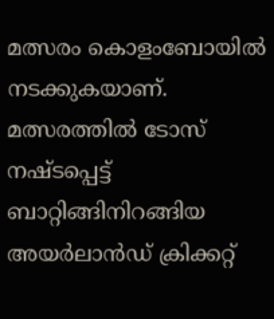മത്സരം കൊളംബോയില്‍ നടക്കുകയാണ്. മത്സരത്തില്‍ ടോസ് നഷ്ടപ്പെട്ട് ബാറ്റിങ്ങിനിറങ്ങിയ അയര്‍ലാന്‍ഡ് ക്രിക്കറ്റ്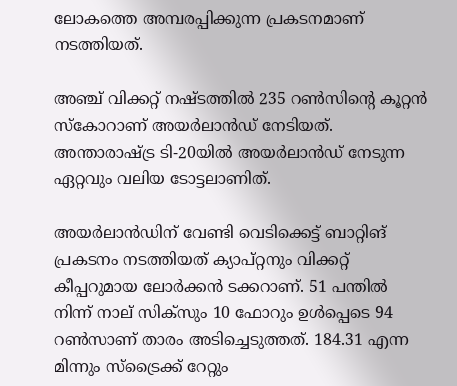ലോകത്തെ അമ്പരപ്പിക്കുന്ന പ്രകടനമാണ് നടത്തിയത്.

അഞ്ച് വിക്കറ്റ് നഷ്ടത്തില്‍ 235 റണ്‍സിന്റെ കൂറ്റന്‍ സ്‌കോറാണ് അയര്‍ലാന്‍ഡ് നേടിയത്. അന്താരാഷ്ട്ര ടി-20യില്‍ അയര്‍ലാന്‍ഡ് നേടുന്ന ഏറ്റവും വലിയ ടോട്ടലാണിത്.

അയര്‍ലാന്‍ഡിന് വേണ്ടി വെടിക്കെട്ട് ബാറ്റിങ് പ്രകടനം നടത്തിയത് ക്യാപ്റ്റനും വിക്കറ്റ് കീപ്പറുമായ ലോര്‍ക്കന്‍ ടക്കറാണ്. 51 പന്തില്‍ നിന്ന് നാല് സിക്‌സും 10 ഫോറും ഉള്‍പ്പെടെ 94 റണ്‍സാണ് താരം അടിച്ചെടുത്തത്. 184.31 എന്ന മിന്നും സ്‌ട്രൈക്ക് റേറ്റും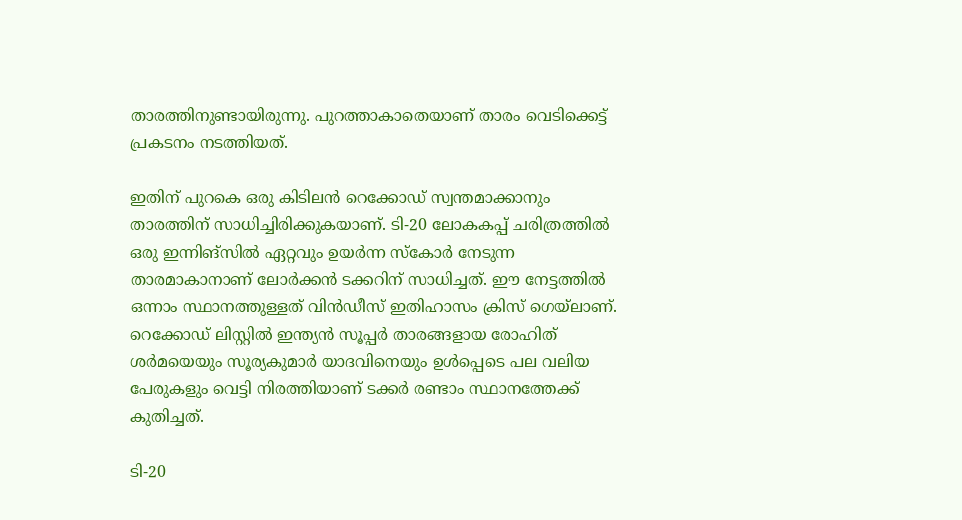താരത്തിനുണ്ടായിരുന്നു. പുറത്താകാതെയാണ് താരം വെടിക്കെട്ട് പ്രകടനം നടത്തിയത്.

ഇതിന് പുറകെ ഒരു കിടിലന്‍ റെക്കോഡ് സ്വന്തമാക്കാനും താരത്തിന് സാധിച്ചിരിക്കുകയാണ്. ടി-20 ലോകകപ്പ് ചരിത്രത്തില്‍ ഒരു ഇന്നിങ്‌സില്‍ ഏറ്റവും ഉയര്‍ന്ന സ്‌കോര്‍ നേടുന്ന താരമാകാനാണ് ലോര്‍ക്കന്‍ ടക്കറിന് സാധിച്ചത്. ഈ നേട്ടത്തില്‍ ഒന്നാം സ്ഥാനത്തുള്ളത് വിന്‍ഡീസ് ഇതിഹാസം ക്രിസ് ഗെയ്‌ലാണ്. റെക്കോഡ് ലിസ്റ്റില്‍ ഇന്ത്യന്‍ സൂപ്പര്‍ താരങ്ങളായ രോഹിത് ശര്‍മയെയും സൂര്യകുമാര്‍ യാദവിനെയും ഉള്‍പ്പെടെ പല വലിയ പേരുകളും വെട്ടി നിരത്തിയാണ് ടക്കര്‍ രണ്ടാം സ്ഥാനത്തേക്ക് കുതിച്ചത്.

ടി-20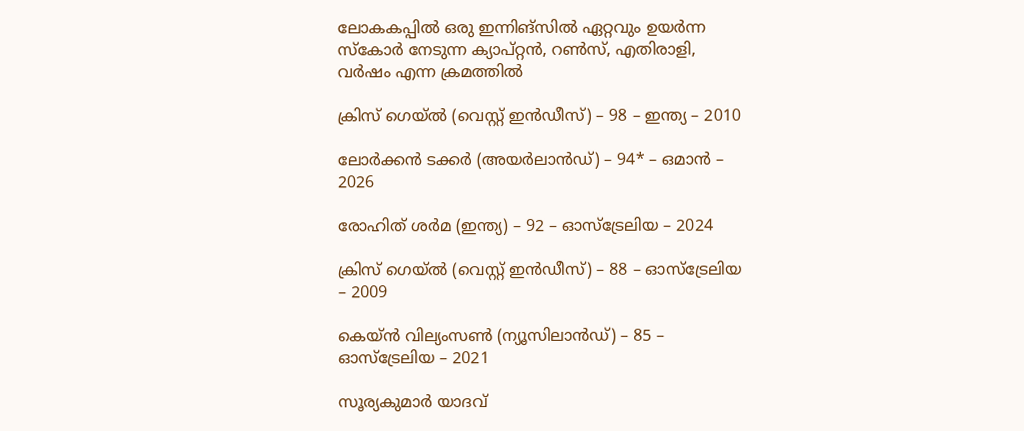ലോകകപ്പില്‍ ഒരു ഇന്നിങ്‌സില്‍ ഏറ്റവും ഉയര്‍ന്ന സ്‌കോര്‍ നേടുന്ന ക്യാപ്റ്റന്‍, റണ്‍സ്, എതിരാളി, വര്‍ഷം എന്ന ക്രമത്തില്‍

ക്രിസ് ഗെയ്ല്‍ (വെസ്റ്റ് ഇന്‍ഡീസ്) – 98 – ഇന്ത്യ – 2010

ലോര്‍ക്കന്‍ ടക്കര്‍ (അയര്‍ലാന്‍ഡ്) – 94* – ഒമാന്‍ – 2026

രോഹിത് ശര്‍മ (ഇന്ത്യ) – 92 – ഓസ്‌ട്രേലിയ – 2024

ക്രിസ് ഗെയ്ല്‍ (വെസ്റ്റ് ഇന്‍ഡീസ്) – 88 – ഓസ്‌ട്രേലിയ – 2009

കെയ്ന്‍ വില്യംസണ്‍ (ന്യൂസിലാന്‍ഡ്) – 85 – ഓസ്‌ട്രേലിയ – 2021

സൂര്യകുമാര്‍ യാദവ്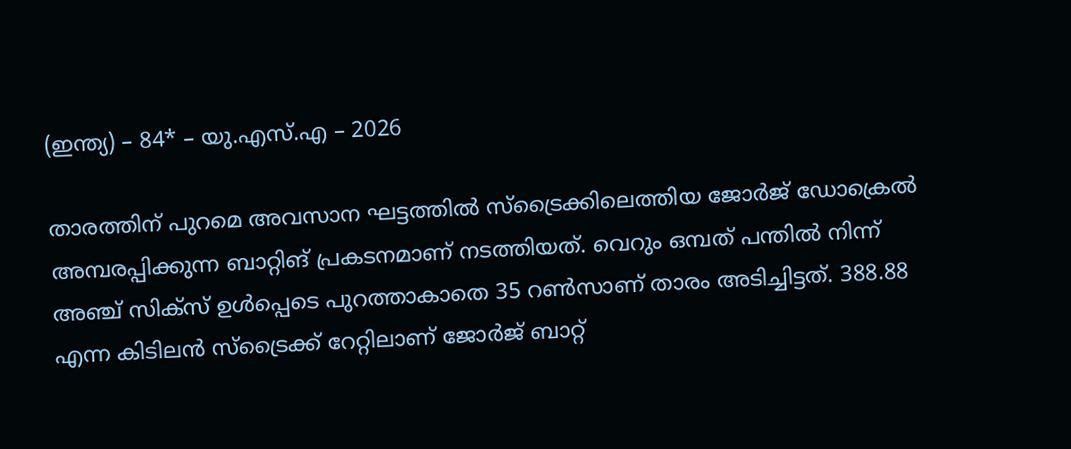(ഇന്ത്യ) – 84* – യു.എസ്.എ – 2026

താരത്തിന് പുറമെ അവസാന ഘട്ടത്തില്‍ സ്‌ട്രൈക്കിലെത്തിയ ജോര്‍ജ് ഡോക്രെല്‍ അമ്പരപ്പിക്കുന്ന ബാറ്റിങ് പ്രകടനമാണ് നടത്തിയത്. വെറും ഒമ്പത് പന്തില്‍ നിന്ന് അഞ്ച് സിക്‌സ് ഉള്‍പ്പെടെ പുറത്താകാതെ 35 റണ്‍സാണ് താരം അടിച്ചിട്ടത്. 388.88 എന്ന കിടിലന്‍ സ്‌ട്രൈക്ക് റേറ്റിലാണ് ജോര്‍ജ് ബാറ്റ്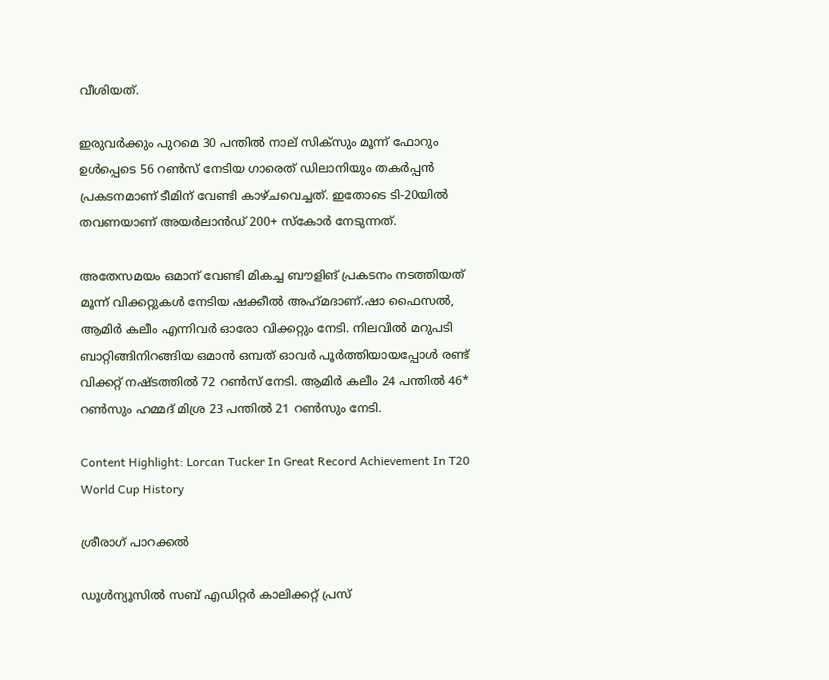വീശിയത്.

ഇരുവര്‍ക്കും പുറമെ 30 പന്തില്‍ നാല് സിക്‌സും മൂന്ന് ഫോറും ഉള്‍പ്പെടെ 56 റണ്‍സ് നേടിയ ഗാരെത് ഡിലാനിയും തകര്‍പ്പന്‍ പ്രകടനമാണ് ടീമിന് വേണ്ടി കാഴ്ചവെച്ചത്. ഇതോടെ ടി-20യില്‍ തവണയാണ് അയര്‍ലാന്‍ഡ് 200+ സ്‌കോര്‍ നേടുന്നത്.

അതേസമയം ഒമാന് വേണ്ടി മികച്ച ബൗളിങ് പ്രകടനം നടത്തിയത് മൂന്ന് വിക്കറ്റുകള്‍ നേടിയ ഷക്കീല്‍ അഹ്‌മദാണ്.ഷാ ഫൈസല്‍, ആമിര്‍ കലീം എന്നിവര്‍ ഓരോ വിക്കറ്റും നേടി. നിലവില്‍ മറുപടി ബാറ്റിങ്ങിനിറങ്ങിയ ഒമാന്‍ ഒമ്പത് ഓവര്‍ പൂര്‍ത്തിയായപ്പോള്‍ രണ്ട് വിക്കറ്റ് നഷ്ടത്തില്‍ 72 റണ്‍സ് നേടി. ആമിര്‍ കലീം 24 പന്തില്‍ 46* റണ്‍സും ഹമ്മദ് മിശ്ര 23 പന്തില്‍ 21 റണ്‍സും നേടി.

Content Highlight: Lorcan Tucker In Great Record Achievement In T20 World Cup History

ശ്രീരാഗ് പാറക്കല്‍

ഡൂള്‍ന്യൂസില്‍ സബ് എഡിറ്റര്‍ കാലിക്കറ്റ് പ്രസ്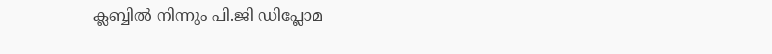ക്ലബ്ബില്‍ നിന്നും പി.ജി ഡിപ്ലോമ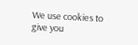We use cookies to give you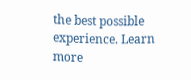the best possible experience. Learn more